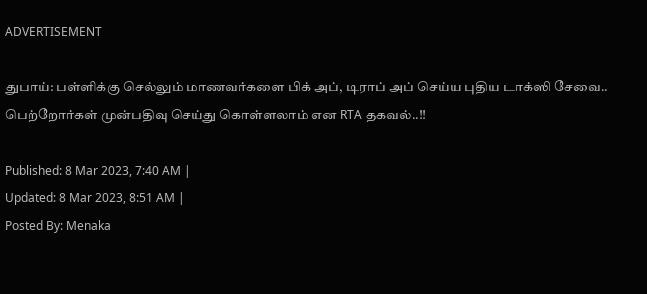ADVERTISEMENT

துபாய்: பள்ளிக்கு செல்லும் மாணவர்களை பிக் அப், டிராப் அப் செய்ய புதிய டாக்ஸி சேவை.. பெற்றோர்கள் முன்பதிவு செய்து கொள்ளலாம் என RTA தகவல்..!!

Published: 8 Mar 2023, 7:40 AM |
Updated: 8 Mar 2023, 8:51 AM |
Posted By: Menaka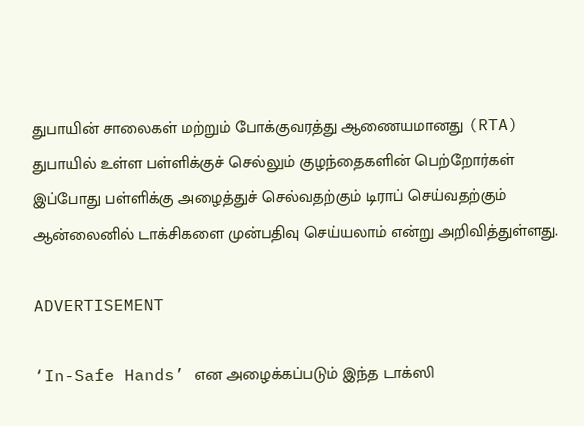துபாயின் சாலைகள் மற்றும் போக்குவரத்து ஆணையமானது (RTA) துபாயில் உள்ள பள்ளிக்குச் செல்லும் குழந்தைகளின் பெற்றோர்கள் இப்போது பள்ளிக்கு அழைத்துச் செல்வதற்கும் டிராப் செய்வதற்கும் ஆன்லைனில் டாக்சிகளை முன்பதிவு செய்யலாம் என்று அறிவித்துள்ளது.

ADVERTISEMENT

‘In-Safe Hands’ என அழைக்கப்படும் இந்த டாக்ஸி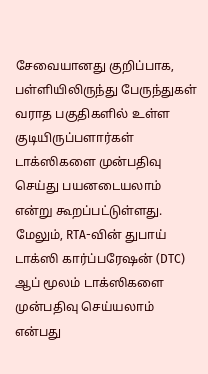சேவையானது குறிப்பாக, பள்ளியிலிருந்து பேருந்துகள் வராத பகுதிகளில் உள்ள குடியிருப்பளார்கள் டாக்ஸிகளை முன்பதிவு செய்து பயனடையலாம் என்று கூறப்பட்டுள்ளது. மேலும், RTA-வின் துபாய் டாக்ஸி கார்ப்பரேஷன் (DTC) ஆப் மூலம் டாக்ஸிகளை முன்பதிவு செய்யலாம் என்பது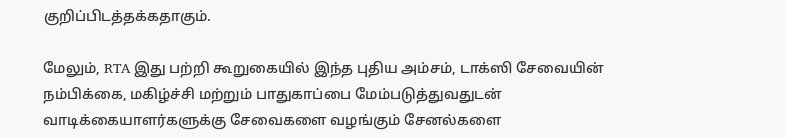குறிப்பிடத்தக்கதாகும்.

மேலும், RTA இது பற்றி கூறுகையில் இந்த புதிய அம்சம், டாக்ஸி சேவையின் நம்பிக்கை, மகிழ்ச்சி மற்றும் பாதுகாப்பை மேம்படுத்துவதுடன் வாடிக்கையாளர்களுக்கு சேவைகளை வழங்கும் சேனல்களை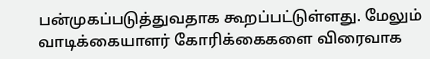பன்முகப்படுத்துவதாக கூறப்பட்டுள்ளது. மேலும் வாடிக்கையாளர் கோரிக்கைகளை விரைவாக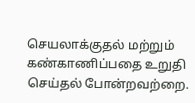செயலாக்குதல் மற்றும் கண்காணிப்பதை உறுதி செய்தல் போன்றவற்றை.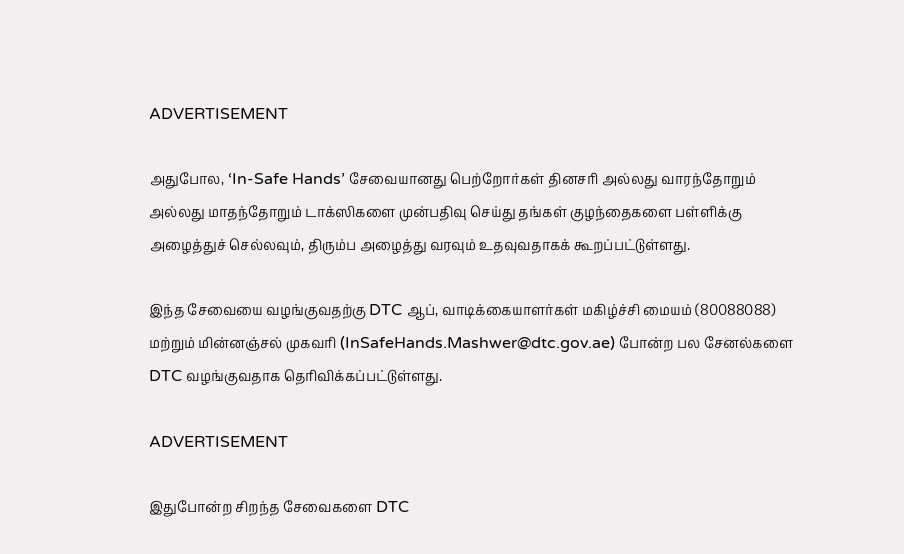ADVERTISEMENT

அதுபோல, ‘In-Safe Hands’ சேவையானது பெற்றோர்கள் தினசரி அல்லது வாரந்தோறும் அல்லது மாதந்தோறும் டாக்ஸிகளை முன்பதிவு செய்து தங்கள் குழந்தைகளை பள்ளிக்கு அழைத்துச் செல்லவும், திரும்ப அழைத்து வரவும் உதவுவதாகக் கூறப்பட்டுள்ளது.

இந்த சேவையை வழங்குவதற்கு DTC ஆப், வாடிக்கையாளர்கள் மகிழ்ச்சி மையம் (80088088) மற்றும் மின்னஞ்சல் முகவரி (InSafeHands.Mashwer@dtc.gov.ae) போன்ற பல சேனல்களை DTC வழங்குவதாக தெரிவிக்கப்பட்டுள்ளது.

ADVERTISEMENT

இதுபோன்ற சிறந்த சேவைகளை DTC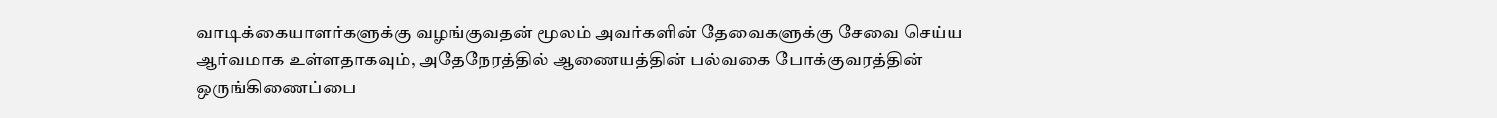வாடிக்கையாளர்களுக்கு வழங்குவதன் மூலம் அவர்களின் தேவைகளுக்கு சேவை செய்ய ஆர்வமாக உள்ளதாகவும், அதேநேரத்தில் ஆணையத்தின் பல்வகை போக்குவரத்தின் ஒருங்கிணைப்பை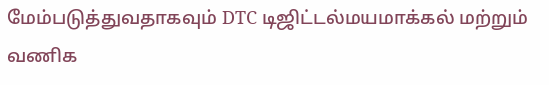மேம்படுத்துவதாகவும் DTC டிஜிட்டல்மயமாக்கல் மற்றும் வணிக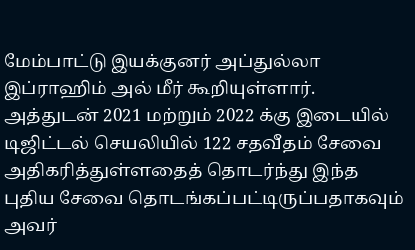மேம்பாட்டு இயக்குனர் அப்துல்லா இப்ராஹிம் அல் மீர் கூறியுள்ளார். அத்துடன் 2021 மற்றும் 2022 க்கு இடையில் டிஜிட்டல் செயலியில் 122 சதவீதம் சேவை அதிகரித்துள்ளதைத் தொடர்ந்து இந்த புதிய சேவை தொடங்கப்பட்டிருப்பதாகவும் அவர்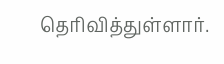தெரிவித்துள்ளார்.